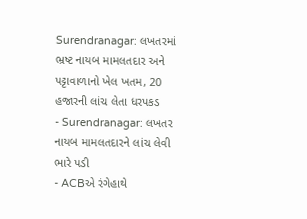Surendranagar: લખતરમાં ભ્રષ્ટ નાયબ મામલતદાર અને પટ્ટાવાળાનો ખેલ ખતમ, 20 હજારની લાંચ લેતા ધરપકડ
- Surendranagar: લખતર નાયબ મામલતદારને લાંચ લેવી ભારે પડી
- ACBએ રંગેહાથે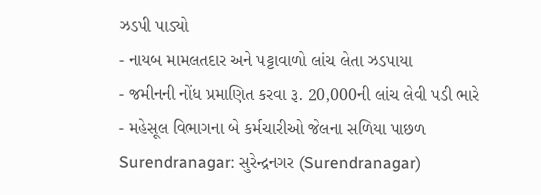ઝડપી પાડ્યો
- નાયબ મામલતદાર અને પટ્ટાવાળો લાંચ લેતા ઝડપાયા
- જમીનની નોંધ પ્રમાણિત કરવા રૂ. 20,000ની લાંચ લેવી પડી ભારે
- મહેસૂલ વિભાગના બે કર્મચારીઓ જેલના સળિયા પાછળ
Surendranagar: સુરેન્દ્રનગર (Surendranagar)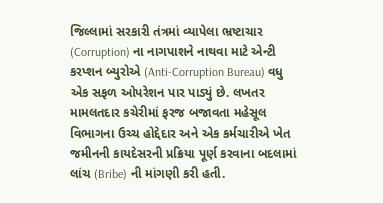જિલ્લામાં સરકારી તંત્રમાં વ્યાપેલા ભ્રષ્ટાચાર (Corruption) ના નાગપાશને નાથવા માટે એન્ટી કરપ્શન બ્યુરોએ (Anti-Corruption Bureau) વધુ એક સફળ ઓપરેશન પાર પાડ્યું છે. લખતર મામલતદાર કચેરીમાં ફરજ બજાવતા મહેસૂલ વિભાગના ઉચ્ચ હોદ્દેદાર અને એક કર્મચારીએ ખેત જમીનની કાયદેસરની પ્રક્રિયા પૂર્ણ કરવાના બદલામાં લાંચ (Bribe) ની માંગણી કરી હતી.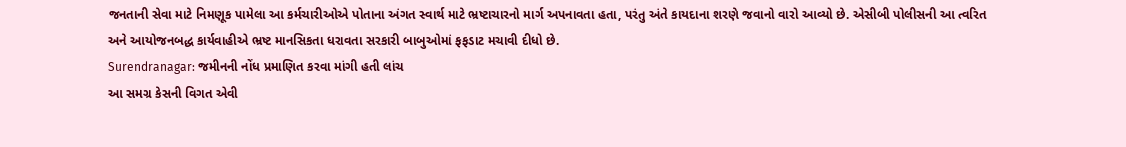જનતાની સેવા માટે નિમણૂક પામેલા આ કર્મચારીઓએ પોતાના અંગત સ્વાર્થ માટે ભ્રષ્ટાચારનો માર્ગ અપનાવતા હતા, પરંતુ અંતે કાયદાના શરણે જવાનો વારો આવ્યો છે. એસીબી પોલીસની આ ત્વરિત અને આયોજનબદ્ધ કાર્યવાહીએ ભ્રષ્ટ માનસિકતા ધરાવતા સરકારી બાબુઓમાં ફફડાટ મચાવી દીધો છે.
Surendranagar: જમીનની નોંધ પ્રમાણિત કરવા માંગી હતી લાંચ
આ સમગ્ર કેસની વિગત એવી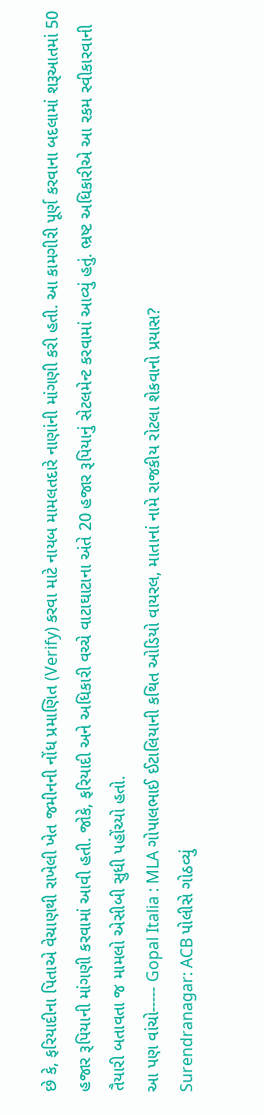છે કે, ફરિયાદીના પિતાએ વેચાણથી રાખેલી ખેત જમીનની નોંધ પ્રમાણિત (Verify) કરવા માટે નાયબ મામલતદારે નાણાંની માંગણી કરી હતી. આ કામગીરી પૂર્ણ કરવાના બદલામાં શરૂઆતમાં 50 હજાર રૂપિયાની માંગણી કરવામાં આવી હતી. જોકે, ફરિયાદી અને અધિકારી વચ્ચે વાટાઘાટાના અંતે 20 હજાર રૂપિયાનું સેટલમેન્ટ કરવામાં આવ્યું હતું. ભ્રષ્ટ અધિકારીએ આ રકમ સ્વીકારવાની તૈયારી બતાવતા જ મામલો એસીબી સુધી પહોંચ્યો હતો.
આ પણ વાંચો----- Gopal Italia : MLA ગોપાલભાઈ ઈટાલિયાની કથિત ઓડિયો વાયરલ, માતાનાં નામે રાજકીય રોટલા શેકવાનો પ્રયાસ?
Surendranagar: ACB પોલીસે ગોઠવ્યું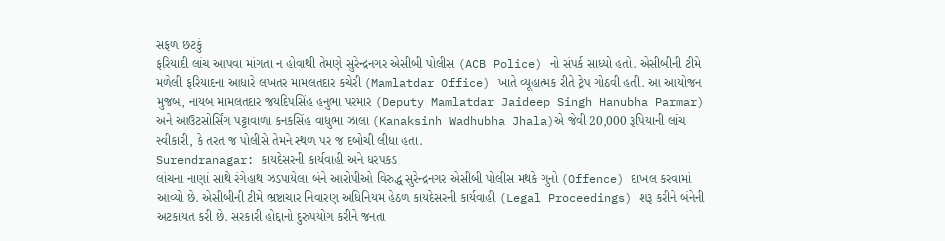સફળ છટકું
ફરિયાદી લાંચ આપવા માંગતા ન હોવાથી તેમણે સુરેન્દ્રનગર એસીબી પોલીસ (ACB Police) નો સંપર્ક સાધ્યો હતો. એસીબીની ટીમે મળેલી ફરિયાદના આધારે લખતર મામલતદાર કચેરી (Mamlatdar Office) ખાતે વ્યૂહાત્મક રીતે ટ્રેપ ગોઠવી હતી. આ આયોજન મુજબ, નાયબ મામલતદાર જયદિપસિંહ હનુભા પરમાર (Deputy Mamlatdar Jaideep Singh Hanubha Parmar) અને આઉટસોર્સિંગ પટ્ટાવાળા કનકસિંહ વાધુભા ઝાલા (Kanaksinh Wadhubha Jhala)એ જેવી 20,000 રૂપિયાની લાંચ સ્વીકારી, કે તરત જ પોલીસે તેમને સ્થળ પર જ દબોચી લીધા હતા.
Surendranagar: કાયદેસરની કાર્યવાહી અને ધરપકડ
લાંચના નાણાં સાથે રંગેહાથ ઝડપાયેલા બંને આરોપીઓ વિરુદ્ધ સુરેન્દ્રનગર એસીબી પોલીસ મથકે ગુનો (Offence) દાખલ કરવામાં આવ્યો છે. એસીબીની ટીમે ભ્રષ્ટાચાર નિવારણ અધિનિયમ હેઠળ કાયદેસરની કાર્યવાહી (Legal Proceedings) શરૂ કરીને બંનેની અટકાયત કરી છે. સરકારી હોદ્દાનો દુરુપયોગ કરીને જનતા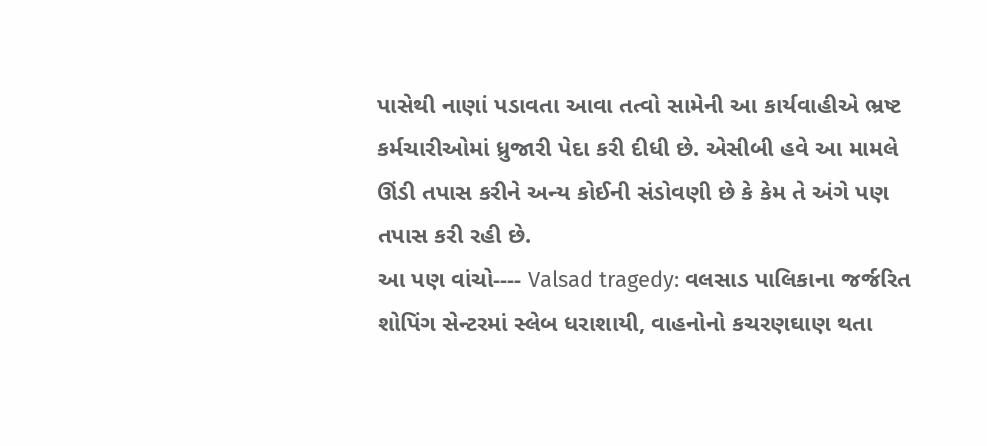પાસેથી નાણાં પડાવતા આવા તત્વો સામેની આ કાર્યવાહીએ ભ્રષ્ટ કર્મચારીઓમાં ધ્રુજારી પેદા કરી દીધી છે. એસીબી હવે આ મામલે ઊંડી તપાસ કરીને અન્ય કોઈની સંડોવણી છે કે કેમ તે અંગે પણ તપાસ કરી રહી છે.
આ પણ વાંચો---- Valsad tragedy: વલસાડ પાલિકાના જર્જરિત શોપિંગ સેન્ટરમાં સ્લેબ ધરાશાયી, વાહનોનો કચરણઘાણ થતા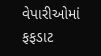વેપારીઓમાં ફફડાટ